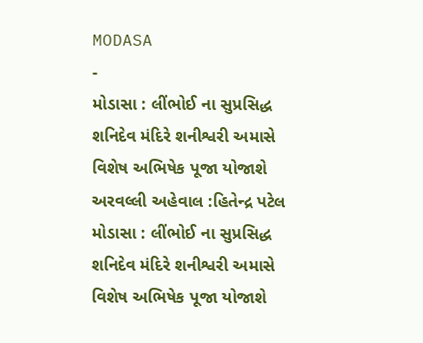MODASA
-
મોડાસા : લીંભોઈ ના સુપ્રસિદ્ધ શનિદેવ મંદિરે શનીશ્વરી અમાસે વિશેષ અભિષેક પૂજા યોજાશે
અરવલ્લી અહેવાલ :હિતેન્દ્ર પટેલ મોડાસા : લીંભોઈ ના સુપ્રસિદ્ધ શનિદેવ મંદિરે શનીશ્વરી અમાસે વિશેષ અભિષેક પૂજા યોજાશે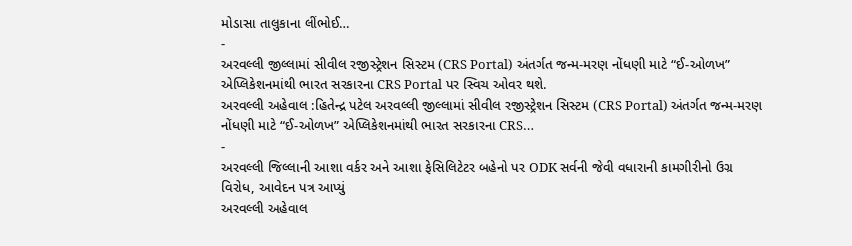મોડાસા તાલુકાના લીંભોઈ…
-
અરવલ્લી જીલ્લામાં સીવીલ રજીસ્ટ્રેશન સિસ્ટમ (CRS Portal) અંતર્ગત જન્મ-મરણ નોંધણી માટે “ઈ-ઓળખ” એપ્લિકેશનમાંથી ભારત સરકારના CRS Portal પર સ્વિચ ઓવર થશે.
અરવલ્લી અહેવાલ :હિતેન્દ્ર પટેલ અરવલ્લી જીલ્લામાં સીવીલ રજીસ્ટ્રેશન સિસ્ટમ (CRS Portal) અંતર્ગત જન્મ-મરણ નોંધણી માટે “ઈ-ઓળખ” એપ્લિકેશનમાંથી ભારત સરકારના CRS…
-
અરવલ્લી જિલ્લાની આશા વર્કર અને આશા ફેસિલિટેટર બહેનો પર ODK સર્વની જેવી વધારાની કામગીરીનો ઉગ્ર વિરોધ, આવેદન પત્ર આપ્યું
અરવલ્લી અહેવાલ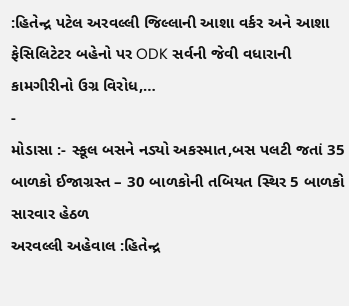:હિતેન્દ્ર પટેલ અરવલ્લી જિલ્લાની આશા વર્કર અને આશા ફેસિલિટેટર બહેનો પર ODK સર્વની જેવી વધારાની કામગીરીનો ઉગ્ર વિરોધ,…
-
મોડાસા :- સ્કૂલ બસને નડ્યો અકસ્માત,બસ પલટી જતાં 35 બાળકો ઈજાગ્રસ્ત – 30 બાળકોની તબિયત સ્થિર 5 બાળકો સારવાર હેઠળ
અરવલ્લી અહેવાલ :હિતેન્દ્ર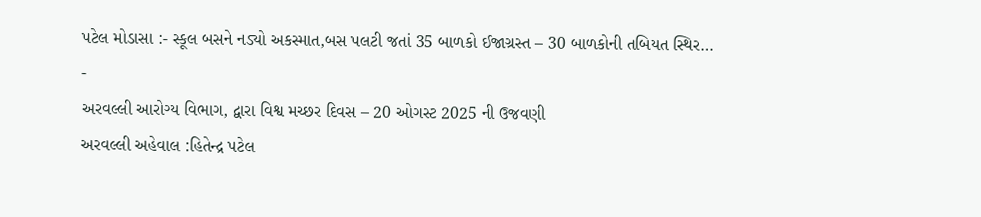પટેલ મોડાસા :- સ્કૂલ બસને નડ્યો અકસ્માત,બસ પલટી જતાં 35 બાળકો ઈજાગ્રસ્ત – 30 બાળકોની તબિયત સ્થિર…
-
અરવલ્લી આરોગ્ય વિભાગ, દ્વારા વિશ્વ મચ્છર દિવસ – 20 ઓગસ્ટ 2025 ની ઉજવણી
અરવલ્લી અહેવાલ :હિતેન્દ્ર પટેલ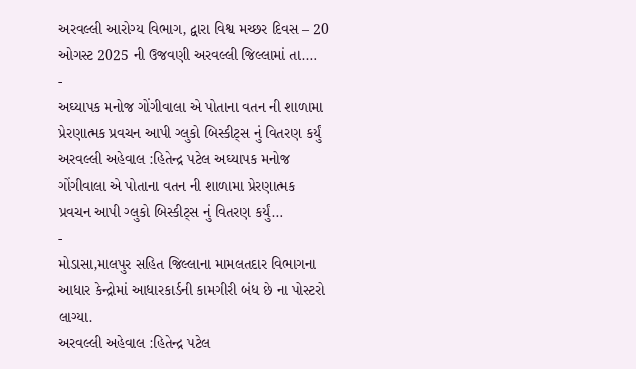અરવલ્લી આરોગ્ય વિભાગ, દ્વારા વિશ્વ મચ્છર દિવસ – 20 ઓગસ્ટ 2025 ની ઉજવણી અરવલ્લી જિલ્લામાં તા.…
-
અઘ્યાપક મનોજ ગોંગીવાલા એ પોતાના વતન ની શાળામા પ્રેરણાત્મક પ્રવચન આપી ગ્લુકો બિસ્કીટ્સ નું વિતરણ કર્યું
અરવલ્લી અહેવાલ :હિતેન્દ્ર પટેલ અઘ્યાપક મનોજ ગોંગીવાલા એ પોતાના વતન ની શાળામા પ્રેરણાત્મક પ્રવચન આપી ગ્લુકો બિસ્કીટ્સ નું વિતરણ કર્યું…
-
મોડાસા,માલપુર સહિત જિલ્લાના મામલતદાર વિભાગના આધાર કેન્દ્રોમાં આધારકાર્ડની કામગીરી બંધ છે ના પોસ્ટરો લાગ્યા.
અરવલ્લી અહેવાલ :હિતેન્દ્ર પટેલ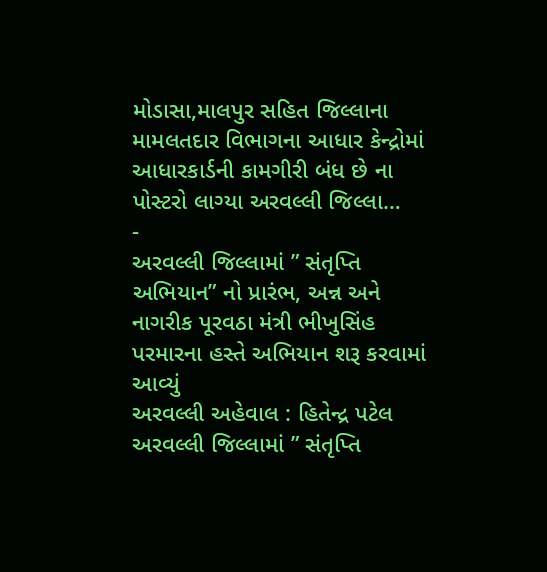મોડાસા,માલપુર સહિત જિલ્લાના મામલતદાર વિભાગના આધાર કેન્દ્રોમાં આધારકાર્ડની કામગીરી બંધ છે ના પોસ્ટરો લાગ્યા અરવલ્લી જિલ્લા…
-
અરવલ્લી જિલ્લામાં ” સંતૃપ્તિ અભિયાન” નો પ્રારંભ, અન્ન અને નાગરીક પૂરવઠા મંત્રી ભીખુસિંહ પરમારના હસ્તે અભિયાન શરૂ કરવામાં આવ્યું
અરવલ્લી અહેવાલ : હિતેન્દ્ર પટેલ અરવલ્લી જિલ્લામાં ” સંતૃપ્તિ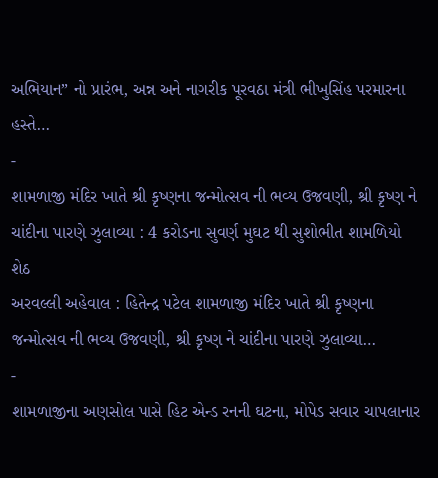અભિયાન” નો પ્રારંભ, અન્ન અને નાગરીક પૂરવઠા મંત્રી ભીખુસિંહ પરમારના હસ્તે…
-
શામળાજી મંદિર ખાતે શ્રી કૃષ્ણના જન્મોત્સવ ની ભવ્ય ઉજવણી, શ્રી કૃષ્ણ ને ચાંદીના પારણે ઝુલાવ્યા : 4 કરોડના સુવર્ણ મુઘટ થી સુશોભીત શામળિયો શેઠ
અરવલ્લી અહેવાલ : હિતેન્દ્ર પટેલ શામળાજી મંદિર ખાતે શ્રી કૃષ્ણના જન્મોત્સવ ની ભવ્ય ઉજવણી, શ્રી કૃષ્ણ ને ચાંદીના પારણે ઝુલાવ્યા…
-
શામળાજીના અણસોલ પાસે હિટ એન્ડ રનની ઘટના, મોપેડ સવાર ચાપલાનાર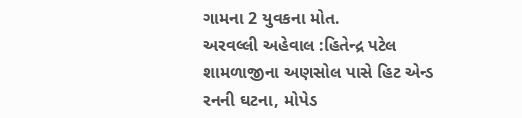ગામના 2 યુવકના મોત.
અરવલ્લી અહેવાલ :હિતેન્દ્ર પટેલ શામળાજીના અણસોલ પાસે હિટ એન્ડ રનની ઘટના, મોપેડ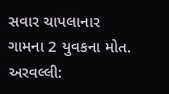સવાર ચાપલાનાર ગામના 2 યુવકના મોત. અરવલ્લી: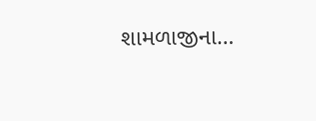શામળાજીના…